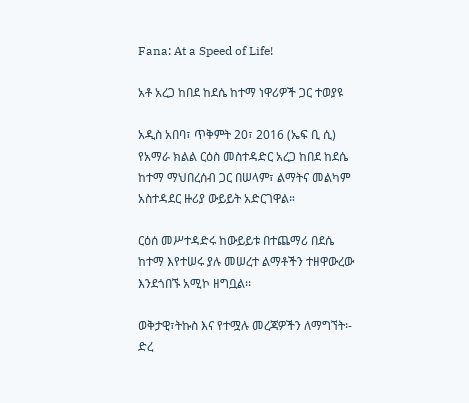Fana: At a Speed of Life!

አቶ አረጋ ከበደ ከደሴ ከተማ ነዋሪዎች ጋር ተወያዩ

አዲስ አበባ፣ ጥቅምት 20፣ 2016 (ኤፍ ቢ ሲ) የአማራ ክልል ርዕስ መስተዳድር አረጋ ከበደ ከደሴ ከተማ ማህበረሰብ ጋር በሠላም፣ ልማትና መልካም አስተዳደር ዙሪያ ውይይት አድርገዋል።

ርዕሰ መሥተዳድሩ ከውይይቱ በተጨማሪ በደሴ ከተማ እየተሠሩ ያሉ መሠረተ ልማቶችን ተዘዋውረው እንደጎበኙ አሚኮ ዘግቧል፡፡

ወቅታዊ፣ትኩስ እና የተሟሉ መረጃዎችን ለማግኘት፡-
ድረ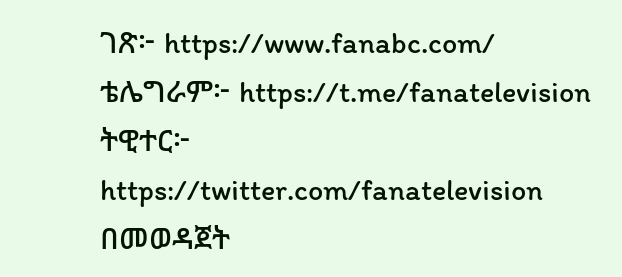ገጽ፦ https://www.fanabc.com/
ቴሌግራም፦ https://t.me/fanatelevision
ትዊተር፦ https://twitter.com/fanatelevision በመወዳጀት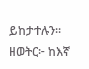ይከታተሉን፡፡
ዘወትር፦ ከእኛ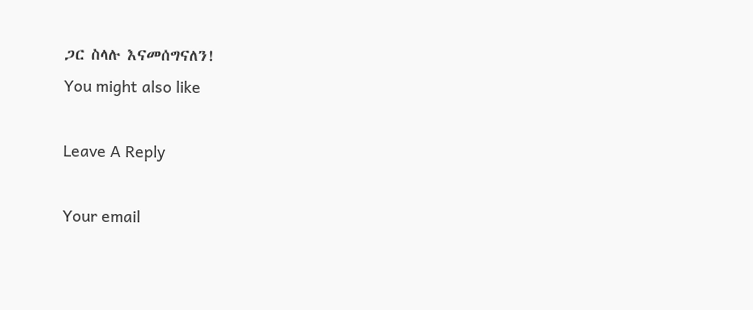ጋር ስላሉ እናመሰግናለን!
You might also like

Leave A Reply

Your email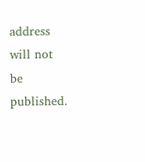address will not be published.